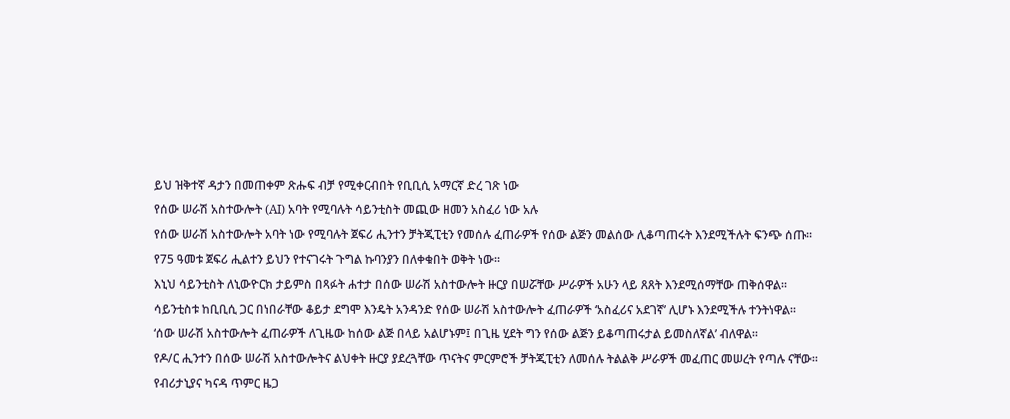ይህ ዝቅተኛ ዳታን በመጠቀም ጽሑፍ ብቻ የሚቀርብበት የቢቢሲ አማርኛ ድረ ገጽ ነው
የሰው ሠራሽ አስተውሎት (AI) አባት የሚባሉት ሳይንቲስት መጪው ዘመን አስፈሪ ነው አሉ
የሰው ሠራሽ አስተውሎት አባት ነው የሚባሉት ጀፍሪ ሒንተን ቻትጂፒቲን የመሰሉ ፈጠራዎች የሰው ልጅን መልሰው ሊቆጣጠሩት እንደሚችሉት ፍንጭ ሰጡ።
የ75 ዓመቱ ጀፍሪ ሒልተን ይህን የተናገሩት ጉግል ኩባንያን በለቀቁበት ወቅት ነው።
እኒህ ሳይንቲስት ለኒውዮርክ ታይምስ በጻፉት ሐተታ በሰው ሠራሽ አስተውሎት ዙርያ በሠሯቸው ሥራዎች አሁን ላይ ጸጸት እንደሚሰማቸው ጠቅሰዋል።
ሳይንቲስቱ ከቢቢሲ ጋር በነበራቸው ቆይታ ደግሞ እንዴት አንዳንድ የሰው ሠራሽ አስተውሎት ፈጠራዎች ‘አስፈሪና አደገኛ’ ሊሆኑ እንደሚችሉ ተንትነዋል።
‘ሰው ሠራሽ አስተውሎት ፈጠራዎች ለጊዜው ከሰው ልጅ በላይ አልሆኑም፤ በጊዜ ሂደት ግን የሰው ልጅን ይቆጣጠሩታል ይመስለኛል’ ብለዋል።
የዶ/ር ሒንተን በሰው ሠራሽ አስተውሎትና ልህቀት ዙርያ ያደረጓቸው ጥናትና ምርምሮች ቻትጂፒቲን ለመሰሉ ትልልቅ ሥራዎች መፈጠር መሠረት የጣሉ ናቸው።
የብሪታኒያና ካናዳ ጥምር ዜጋ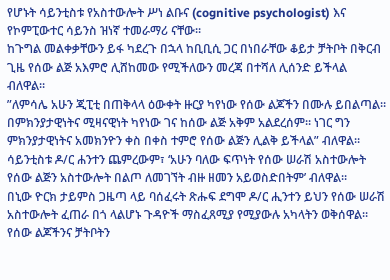የሆኑት ሳይንቲስቱ የአስተውሎት ሥነ ልቡና (cognitive psychologist) እና የኮምፒውተር ሳይንስ ዝነኛ ተመራማሪ ናቸው።
ከጉግል መልቀቃቸውን ይፋ ካደረጉ በኋላ ከቢቢሲ ጋር በነበራቸው ቆይታ ቻትቦት በቅርብ ጊዜ የሰው ልጅ አእምሮ ሊሸከመው የሚችለውን መረጃ በተሻለ ሊሰንድ ይችላል ብለዋል።
”ለምሳሌ አሁን ጂፒቲ በጠቅላላ ዕውቀት ዙርያ ካየነው የሰው ልጆችን በሙሉ ይበልጣል። በምክንያታዊነትና ሚዛናዊነት ካየነው ገና ከሰው ልጅ አቅም አልደረሰም። ነገር ግን ምክንያታዊነትና አመክንዮን ቀስ በቀስ ተምሮ የሰው ልጅን ሊልቅ ይችላል” ብለዋል።
ሳይንቲስቱ ዶ/ር ሐንተን ጨምረውም፣ ‘አሁን ባለው ፍጥነት የሰው ሠራሽ አስተውሎት የሰው ልጅን አስተውሎት በልጦ ለመገኘት ብዙ ዘመን አይወስድበትም’ ብለዋል።
በኒው ዮርክ ታይምስ ጋዜጣ ላይ ባሰፈሩት ጽሑፍ ደግሞ ዶ/ር ሒንተን ይህን የሰው ሠራሽ አስተውሎት ፈጠራ በጎ ላልሆኑ ጉዳዮች ማስፈጸሚያ የሚያውሉ አካላትን ወቅሰዋል።
የሰው ልጆችንና ቻትቦትን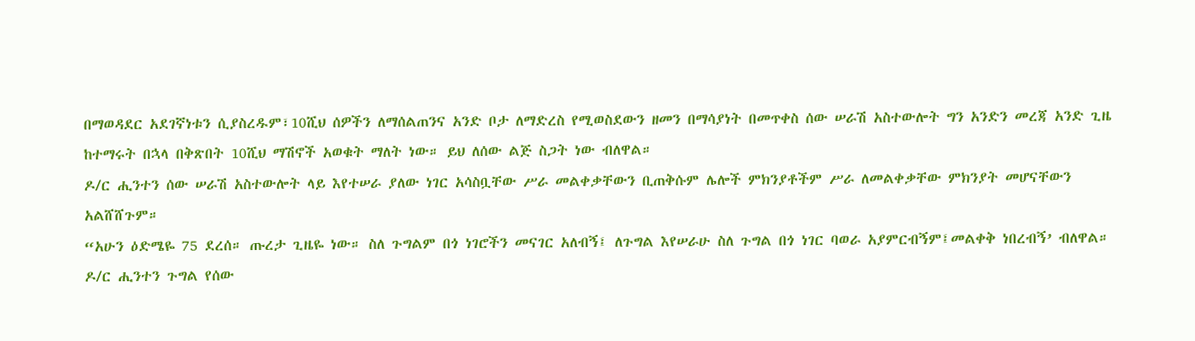በማወዳደር አደገኛነቱን ሲያስረዱም፣10ሺህ ሰዎችን ለማሰልጠንና አንድ ቦታ ለማድረስ የሚወስደውን ዘመን በማሳያነት በመጥቀስ ሰው ሠራሽ አስተውሎት ግን አንድን መረጃ አንድ ጊዜ ከተማሩት በኋላ በቅጽበት 10ሺህ ማሽኖች አወቁት ማለት ነው። ይህ ለሰው ልጅ ስጋት ነው ብለዋል።
ዶ/ር ሒንተን ሰው ሠራሽ አስተውሎት ላይ እየተሠራ ያለው ነገር አሳስቧቸው ሥራ መልቀቃቸውን ቢጠቅሱም ሌሎች ምክንያቶችም ሥራ ለመልቀቃቸው ምክንያት መሆናቸውን አልሸሸጉም።
“አሁን ዕድሜዬ 75 ደረሰ። ጡረታ ጊዜዬ ነው። ስለ ጉግልም በጎ ነገሮችን መናገር አለብኝ፤ ለጉግል እየሠራሁ ስለ ጉግል በጎ ነገር ባወራ አያምርብኝም፤መልቀቅ ነበረብኝ’ ብለዋል።
ዶ/ር ሒንተን ጉግል የሰው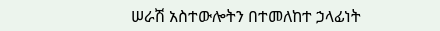ሠራሽ አስተውሎትን በተመለከተ ኃላፊነት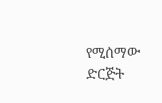የሚሰማው ድርጅት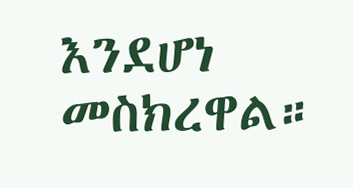እንደሆነ መስክረዋል።